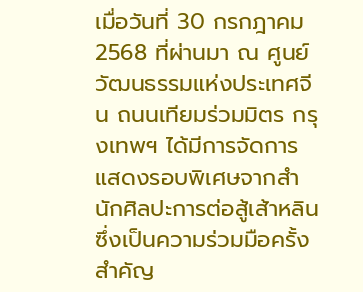เมื่อวันที่ 30 กรกฎาคม 2568 ที่ผ่านมา ณ ศูนย์วัฒนธรรมแห่งประเทศจีน ถนนเทียมร่วมมิตร กรุงเทพฯ ได้มีการจัดการแสดงรอบพิเศษจากสำนักศิลปะการต่อสู้เส้าหลิน ซึ่งเป็นความร่วมมือครั้งสำคัญ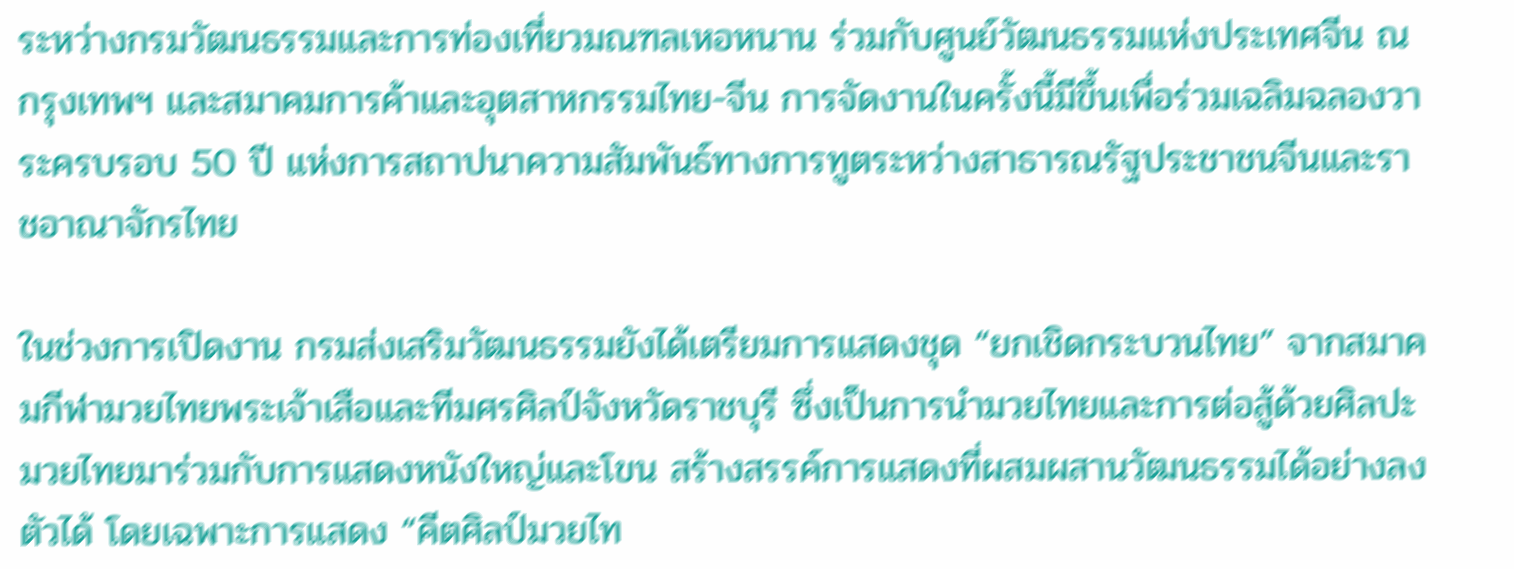ระหว่างกรมวัฒนธรรมและการท่องเที่ยวมณฑลเหอหนาน ร่วมกับศูนย์วัฒนธรรมแห่งประเทศจีน ณ กรุงเทพฯ และสมาคมการค้าและอุตสาหกรรมไทย-จีน การจัดงานในครั้งนี้มีขึ้นเพื่อร่วมเฉลิมฉลองวาระครบรอบ 50 ปี แห่งการสถาปนาความสัมพันธ์ทางการทูตระหว่างสาธารณรัฐประชาชนจีนและราชอาณาจักรไทย

ในช่วงการเปิดงาน กรมส่งเสริมวัฒนธรรมยังได้เตรียมการแสดงชุด “ยกเชิดกระบวนไทย” จากสมาคมกีฬามวยไทยพระเจ้าเสือและทีมศรศิลป์จังหวัดราชบุรี ซึ่งเป็นการนำมวยไทยและการต่อสู้ด้วยศิลปะมวยไทยมาร่วมกับการแสดงหนังใหญ่และโขน สร้างสรรค์การแสดงที่ผสมผสานวัฒนธรรมได้อย่างลงตัวได้ โดยเฉพาะการแสดง “คีตศิลป์มวยไท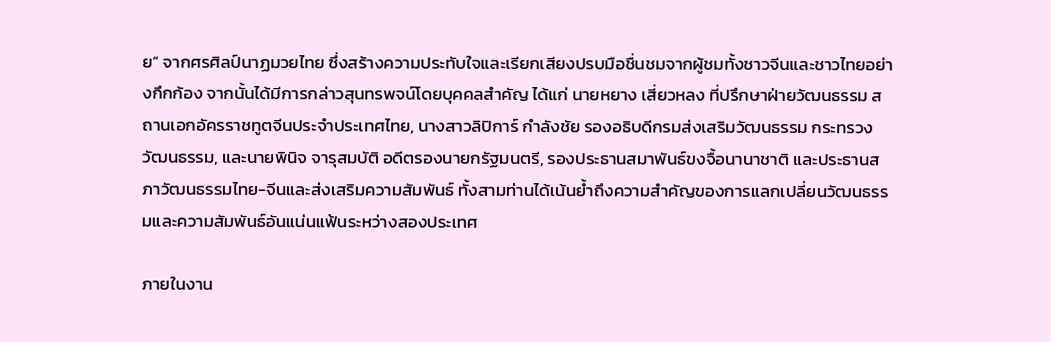ย” จากศรศิลป์นาฏมวยไทย ซึ่งสร้างความประทับใจและเรียกเสียงปรบมือชื่นชมจากผู้ชมทั้งชาวจีนและชาวไทยอย่างกึกก้อง จากนั้นได้มีการกล่าวสุนทรพจน์โดยบุคคลสำคัญ ได้แก่ นายหยาง เสี่ยวหลง ที่ปรึกษาฝ่ายวัฒนธรรม สถานเอกอัครราชทูตจีนประจำประเทศไทย, นางสาวลิปิการ์ กำลังชัย รองอธิบดีกรมส่งเสริมวัฒนธรรม กระทรวงวัฒนธรรม, และนายพินิจ จารุสมบัติ อดีตรองนายกรัฐมนตรี, รองประธานสมาพันธ์ขงจื้อนานาชาติ และประธานสภาวัฒนธรรมไทย-จีนและส่งเสริมความสัมพันธ์ ทั้งสามท่านได้เน้นย้ำถึงความสำคัญของการแลกเปลี่ยนวัฒนธรรมและความสัมพันธ์อันแน่นแฟ้นระหว่างสองประเทศ

ภายในงาน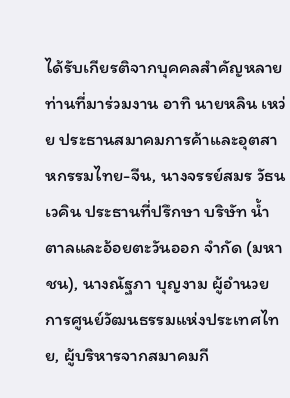ได้รับเกียรติจากบุคคลสำคัญหลายท่านที่มาร่วมงาน อาทิ นายหลิน เหว่ย ประธานสมาคมการค้าและอุตสาหกรรมไทย-จีน, นางจรรย์สมร วัธนเวคิน ประธานที่ปรึกษา บริษัท น้ำตาลและอ้อยตะวันออก จำกัด (มหาชน), นางณัฐภา บุญงาม ผู้อำนวยการศูนย์วัฒนธรรมแห่งประเทศไทย, ผู้บริหารจากสมาคมกี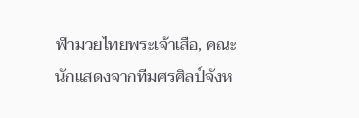ฬามวยไทยพระเจ้าเสือ, คณะนักแสดงจากทีมศรศิลป์จังห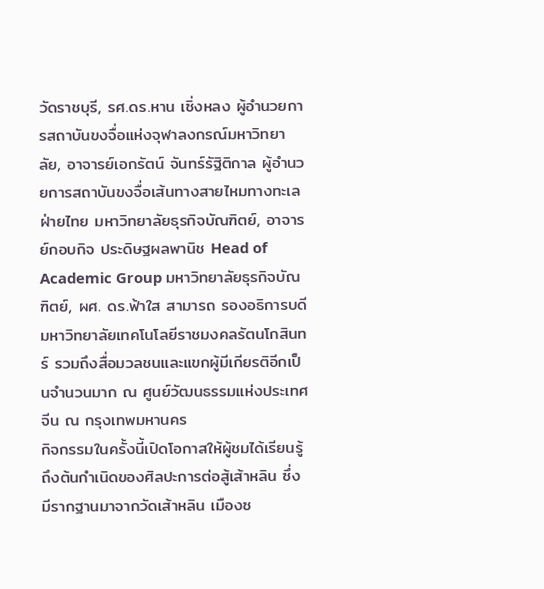วัดราชบุรี, รศ.ดร.หาน เซิ่งหลง ผู้อำนวยการสถาบันขงจื่อแห่งจุฬาลงกรณ์มหาวิทยาลัย, อาจารย์เอกรัตน์ จันทร์รัฐิติกาล ผู้อำนวยการสถาบันขงจื่อเส้นทางสายไหมทางทะเลฝ่ายไทย มหาวิทยาลัยธุรกิจบัณฑิตย์, อาจารย์กอบกิจ ประดิษฐผลพานิช Head of Academic Group มหาวิทยาลัยธุรกิจบัณฑิตย์, ผศ. ดร.ฟ้าใส สามารถ รองอธิการบดีมหาวิทยาลัยเทคโนโลยีราชมงคลรัตนโกสินทร์ รวมถึงสื่อมวลชนและแขกผู้มีเกียรติอีกเป็นจำนวนมาก ณ ศูนย์วัฒนธรรมแห่งประเทศจีน ณ กรุงเทพมหานคร
กิจกรรมในครั้งนี้เปิดโอกาสให้ผู้ชมได้เรียนรู้ถึงต้นกำเนิดของศิลปะการต่อสู้เส้าหลิน ซึ่งมีรากฐานมาจากวัดเส้าหลิน เมืองซ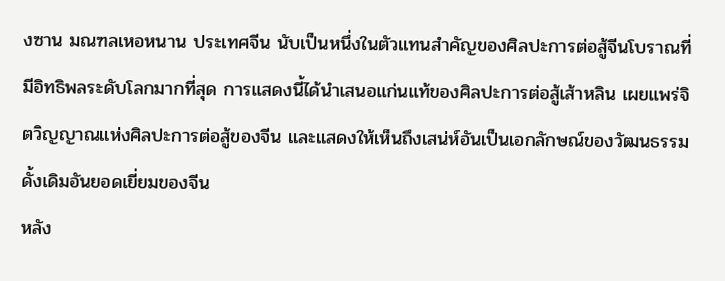งซาน มณฑลเหอหนาน ประเทศจีน นับเป็นหนึ่งในตัวแทนสำคัญของศิลปะการต่อสู้จีนโบราณที่มีอิทธิพลระดับโลกมากที่สุด การแสดงนี้ได้นำเสนอแก่นแท้ของศิลปะการต่อสู้เส้าหลิน เผยแพร่จิตวิญญาณแห่งศิลปะการต่อสู้ของจีน และแสดงให้เห็นถึงเสน่ห์อันเป็นเอกลักษณ์ของวัฒนธรรมดั้งเดิมอันยอดเยี่ยมของจีน
หลัง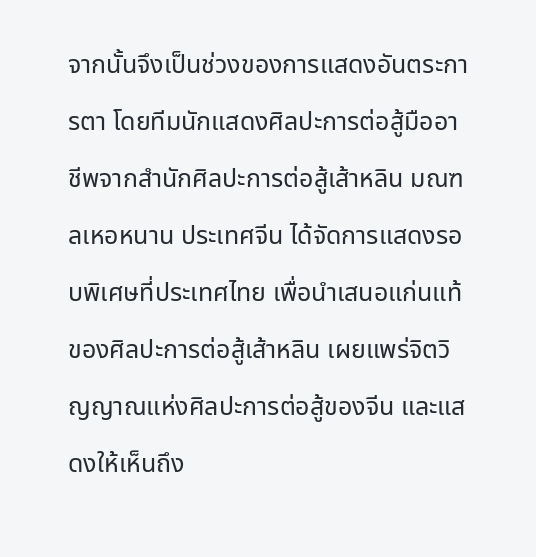จากนั้นจึงเป็นช่วงของการแสดงอันตระการตา โดยทีมนักแสดงศิลปะการต่อสู้มืออาชีพจากสำนักศิลปะการต่อสู้เส้าหลิน มณฑลเหอหนาน ประเทศจีน ได้จัดการแสดงรอบพิเศษที่ประเทศไทย เพื่อนำเสนอแก่นแท้ของศิลปะการต่อสู้เส้าหลิน เผยแพร่จิตวิญญาณแห่งศิลปะการต่อสู้ของจีน และแสดงให้เห็นถึง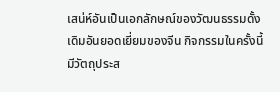เสน่ห์อันเป็นเอกลักษณ์ของวัฒนธรรมดั้งเดิมอันยอดเยี่ยมของจีน กิจกรรมในครั้งนี้มีวัตถุประส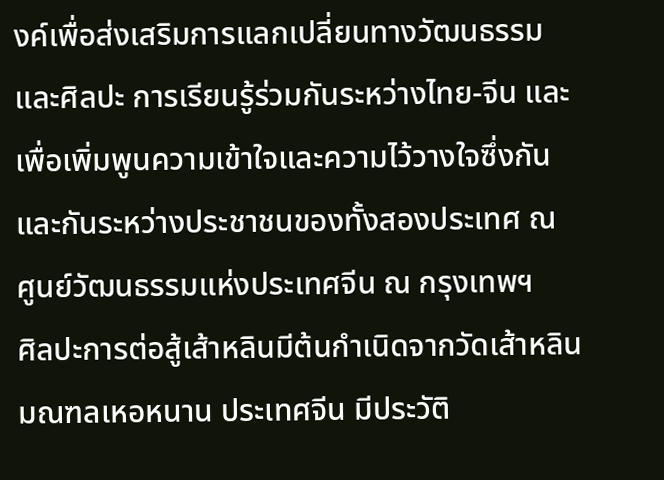งค์เพื่อส่งเสริมการแลกเปลี่ยนทางวัฒนธรรมและศิลปะ การเรียนรู้ร่วมกันระหว่างไทย-จีน และเพื่อเพิ่มพูนความเข้าใจและความไว้วางใจซึ่งกันและกันระหว่างประชาชนของทั้งสองประเทศ ณ ศูนย์วัฒนธรรมแห่งประเทศจีน ณ กรุงเทพฯ
ศิลปะการต่อสู้เส้าหลินมีต้นกำเนิดจากวัดเส้าหลิน มณฑลเหอหนาน ประเทศจีน มีประวัติ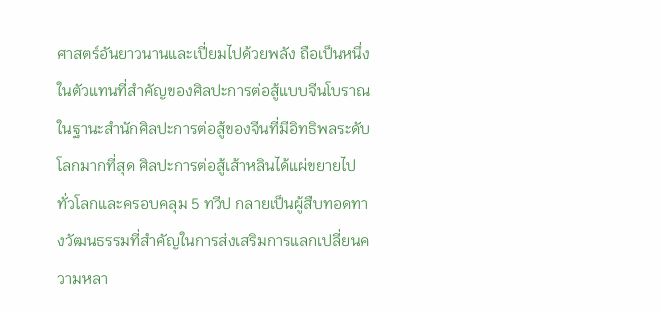ศาสตร์อันยาวนานและเปี่ยมไปด้วยพลัง ถือเป็นหนึ่งในตัวแทนที่สำคัญของศิลปะการต่อสู้แบบจีนโบราณ ในฐานะสำนักศิลปะการต่อสู้ของจีนที่มีอิทธิพลระดับโลกมากที่สุด ศิลปะการต่อสู้เส้าหลินได้แผ่ขยายไปทั่วโลกและครอบคลุม 5 ทวีป กลายเป็นผู้สืบทอดทางวัฒนธรรมที่สำคัญในการส่งเสริมการแลกเปลี่ยนความหลา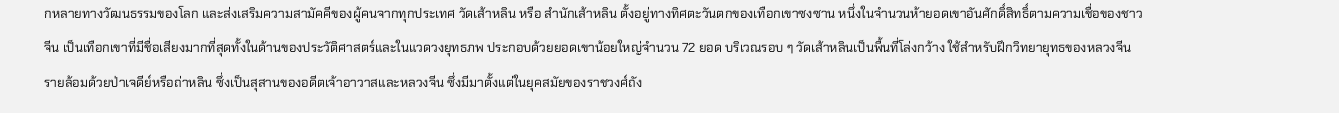กหลายทางวัฒนธรรมของโลก และส่งเสริมความสามัคคีของผู้คนจากทุกประเทศ วัดเส้าหลิน หรือ สำนักเส้าหลิน ตั้งอยู่ทางทิศตะวันตกของเทือกเขาซงซาน หนึ่งในจำนวนห้ายอดเขาอันศักดิ์สิทธิ์ตามความเชื่อของชาวจีน เป็นเทือกเขาที่มีชื่อเสียงมากที่สุดทั้งในด้านของประวัติศาสตร์และในแวดวงยุทธภพ ประกอบด้วยยอดเขาน้อยใหญ่จำนวน 72 ยอด บริเวณรอบ ๆ วัดเส้าหลินเป็นพื้นที่โล่งกว้าง ใช้สำหรับฝึกวิทยายุทธของหลวงจีน รายล้อมด้วยป่าเจดีย์หรือถ่าหลิน ซึ่งเป็นสุสานของอดีตเจ้าอาวาสและหลวงจีน ซึ่งมีมาตั้งแต่ในยุคสมัยของราชวงศ์ถัง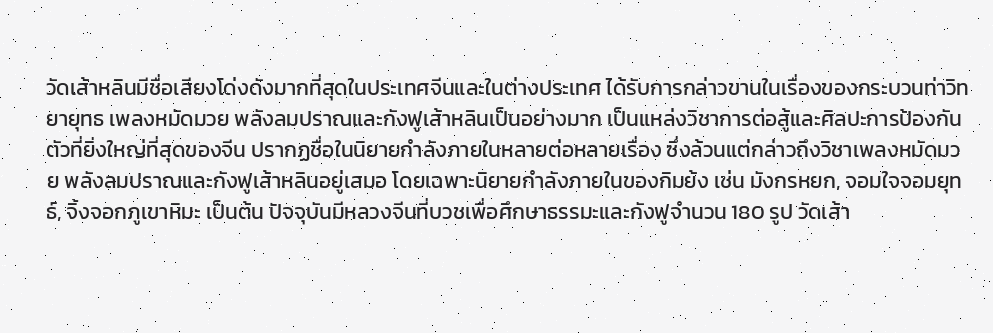วัดเส้าหลินมีชื่อเสียงโด่งดังมากที่สุดในประเทศจีนและในต่างประเทศ ได้รับการกล่าวขานในเรื่องของกระบวนท่าวิทยายุทธ เพลงหมัดมวย พลังลมปราณและกังฟูเส้าหลินเป็นอย่างมาก เป็นแหล่งวิชาการต่อสู้และศิลปะการป้องกันตัวที่ยิ่งใหญ่ที่สุดของจีน ปรากฏชื่อในนิยายกำลังภายในหลายต่อหลายเรื่อง ซึ่งล้วนแต่กล่าวถึงวิชาเพลงหมัดมวย พลังลมปราณและกังฟูเส้าหลินอยู่เสมอ โดยเฉพาะนิยายกำลังภายในของกิมย้ง เช่น มังกรหยก, จอมใจจอมยุทธ์, จิ้งจอกภูเขาหิมะ เป็นต้น ปัจจุบันมีหลวงจีนที่บวชเพื่อศึกษาธรรมะและกังฟูจำนวน 180 รูป วัดเส้า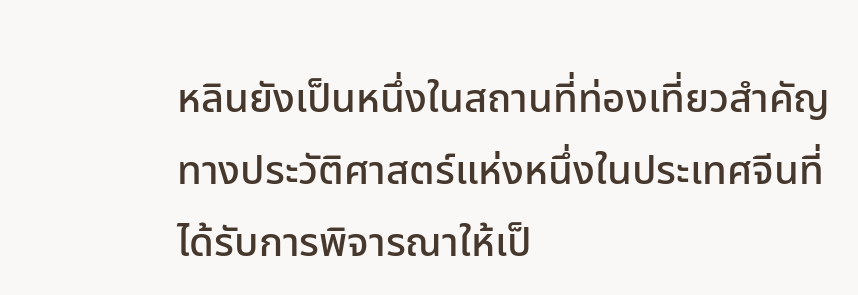หลินยังเป็นหนึ่งในสถานที่ท่องเที่ยวสำคัญทางประวัติศาสตร์แห่งหนึ่งในประเทศจีนที่ได้รับการพิจารณาให้เป็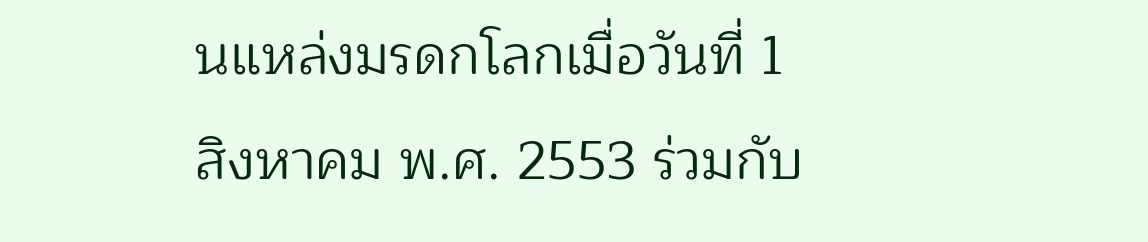นแหล่งมรดกโลกเมื่อวันที่ 1 สิงหาคม พ.ศ. 2553 ร่วมกับ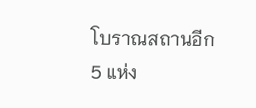โบราณสถานอีก 5 แห่ง